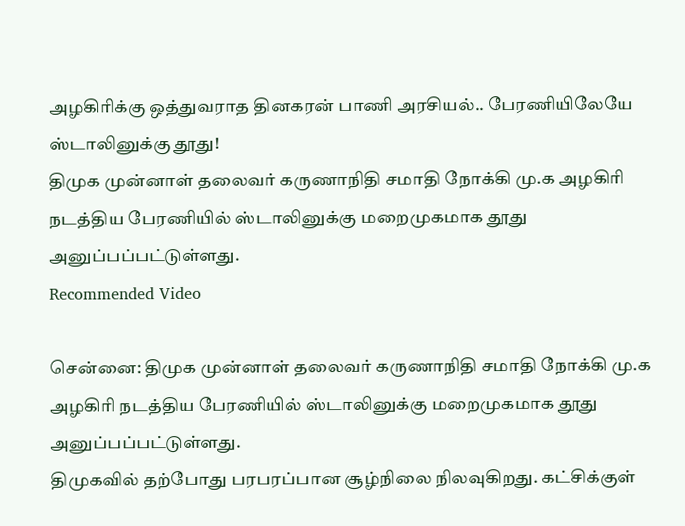அழகிரிக்கு ஒத்துவராத தினகரன் பாணி அரசியல்.. பேரணியிலேயே ஸ்டாலினுக்கு தூது!
திமுக முன்னாள் தலைவர் கருணாநிதி சமாதி நோக்கி மு.க அழகிரி நடத்திய பேரணியில் ஸ்டாலினுக்கு மறைமுகமாக தூது அனுப்பப்பட்டுள்ளது.
Recommended Video

சென்னை: திமுக முன்னாள் தலைவர் கருணாநிதி சமாதி நோக்கி மு.க அழகிரி நடத்திய பேரணியில் ஸ்டாலினுக்கு மறைமுகமாக தூது அனுப்பப்பட்டுள்ளது.
திமுகவில் தற்போது பரபரப்பான சூழ்நிலை நிலவுகிறது. கட்சிக்குள்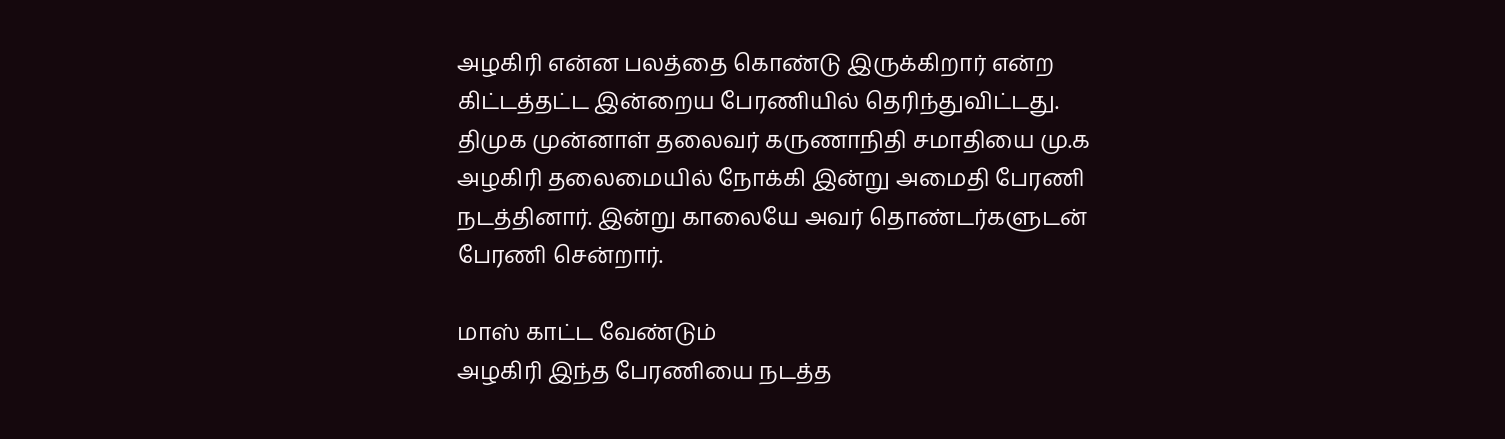அழகிரி என்ன பலத்தை கொண்டு இருக்கிறார் என்ற கிட்டத்தட்ட இன்றைய பேரணியில் தெரிந்துவிட்டது.
திமுக முன்னாள் தலைவர் கருணாநிதி சமாதியை மு.க அழகிரி தலைமையில் நோக்கி இன்று அமைதி பேரணி நடத்தினார். இன்று காலையே அவர் தொண்டர்களுடன் பேரணி சென்றார்.

மாஸ் காட்ட வேண்டும்
அழகிரி இந்த பேரணியை நடத்த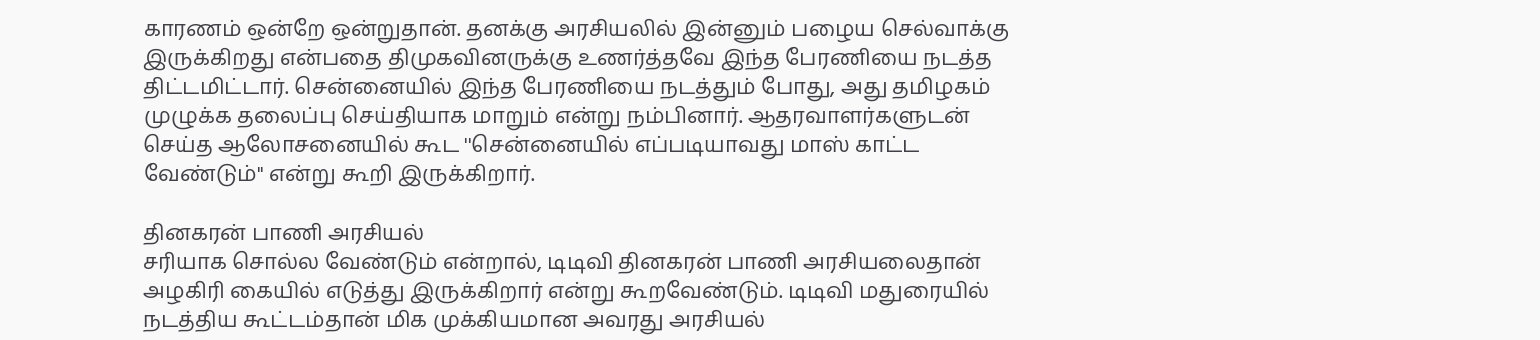காரணம் ஒன்றே ஒன்றுதான். தனக்கு அரசியலில் இன்னும் பழைய செல்வாக்கு இருக்கிறது என்பதை திமுகவினருக்கு உணர்த்தவே இந்த பேரணியை நடத்த திட்டமிட்டார். சென்னையில் இந்த பேரணியை நடத்தும் போது, அது தமிழகம் முழுக்க தலைப்பு செய்தியாக மாறும் என்று நம்பினார். ஆதரவாளர்களுடன் செய்த ஆலோசனையில் கூட ''சென்னையில் எப்படியாவது மாஸ் காட்ட வேண்டும்'' என்று கூறி இருக்கிறார்.

தினகரன் பாணி அரசியல்
சரியாக சொல்ல வேண்டும் என்றால், டிடிவி தினகரன் பாணி அரசியலைதான் அழகிரி கையில் எடுத்து இருக்கிறார் என்று கூறவேண்டும். டிடிவி மதுரையில் நடத்திய கூட்டம்தான் மிக முக்கியமான அவரது அரசியல்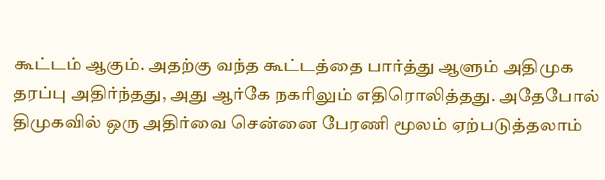கூட்டம் ஆகும். அதற்கு வந்த கூட்டத்தை பார்த்து ஆளும் அதிமுக தரப்பு அதிர்ந்தது, அது ஆர்கே நகரிலும் எதிரொலித்தது. அதேபோல் திமுகவில் ஒரு அதிர்வை சென்னை பேரணி மூலம் ஏற்படுத்தலாம்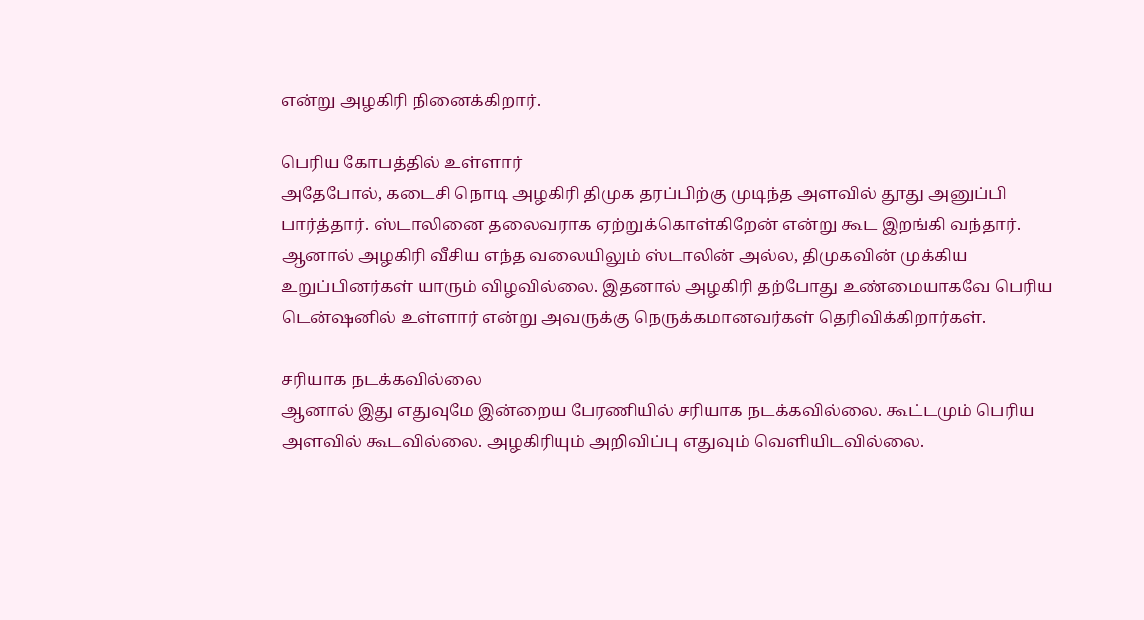என்று அழகிரி நினைக்கிறார்.

பெரிய கோபத்தில் உள்ளார்
அதேபோல், கடைசி நொடி அழகிரி திமுக தரப்பிற்கு முடிந்த அளவில் தூது அனுப்பி பார்த்தார். ஸ்டாலினை தலைவராக ஏற்றுக்கொள்கிறேன் என்று கூட இறங்கி வந்தார். ஆனால் அழகிரி வீசிய எந்த வலையிலும் ஸ்டாலின் அல்ல, திமுகவின் முக்கிய உறுப்பினர்கள் யாரும் விழவில்லை. இதனால் அழகிரி தற்போது உண்மையாகவே பெரிய டென்ஷனில் உள்ளார் என்று அவருக்கு நெருக்கமானவர்கள் தெரிவிக்கிறார்கள்.

சரியாக நடக்கவில்லை
ஆனால் இது எதுவுமே இன்றைய பேரணியில் சரியாக நடக்கவில்லை. கூட்டமும் பெரிய அளவில் கூடவில்லை. அழகிரியும் அறிவிப்பு எதுவும் வெளியிடவில்லை.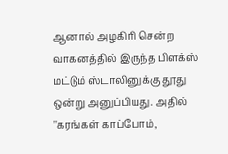ஆனால் அழகிரி சென்ற வாகனத்தில் இருந்த பிளக்ஸ் மட்டும் ஸ்டாலினுக்கு தூது ஒன்று அனுப்பியது. அதில் ''கரங்கள் காப்போம்,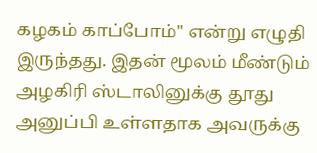கழகம் காப்போம்'' என்று எழுதி இருந்தது. இதன் மூலம் மீண்டும் அழகிரி ஸ்டாலினுக்கு தூது அனுப்பி உள்ளதாக அவருக்கு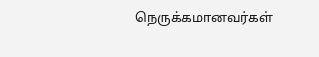நெருக்கமானவர்கள்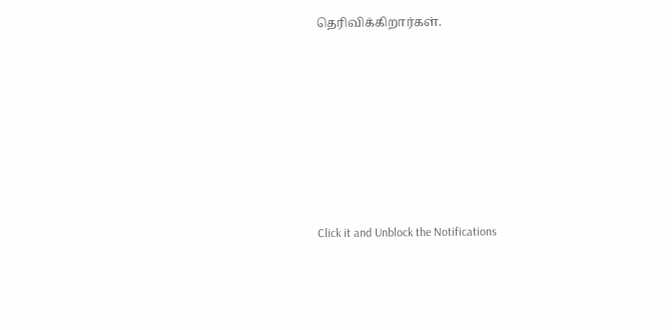தெரிவிக்கிறார்கள்.












Click it and Unblock the Notifications